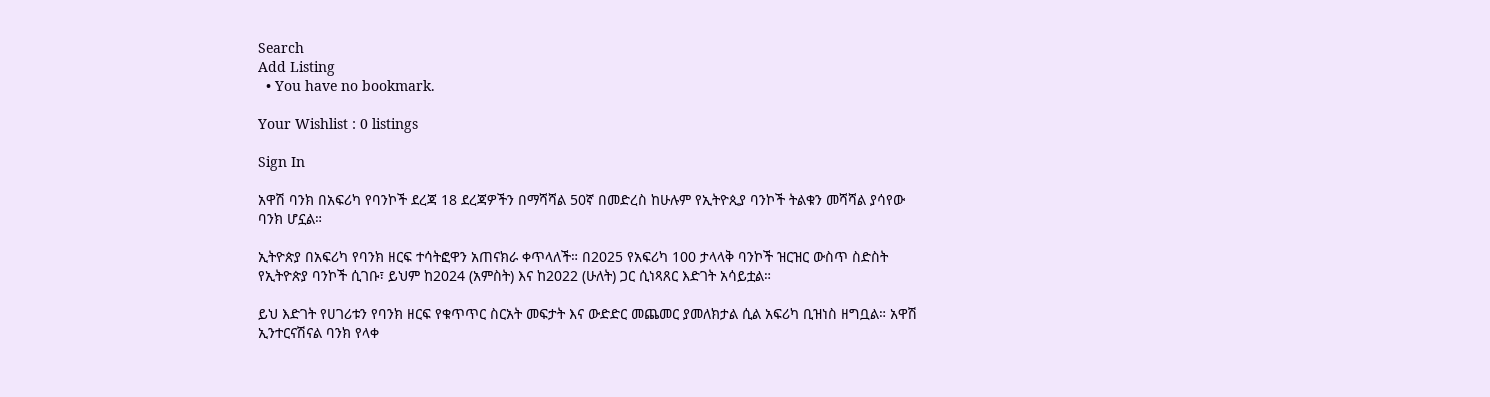Search
Add Listing
  • You have no bookmark.

Your Wishlist : 0 listings

Sign In

አዋሽ ባንክ በአፍሪካ የባንኮች ደረጃ 18 ደረጃዎችን በማሻሻል 50ኛ በመድረስ ከሁሉም የኢትዮጲያ ባንኮች ትልቁን መሻሻል ያሳየው ባንክ ሆኗል።

ኢትዮጵያ በአፍሪካ የባንክ ዘርፍ ተሳትፎዋን አጠናክራ ቀጥላለች። በ2025 የአፍሪካ 100 ታላላቅ ባንኮች ዝርዝር ውስጥ ስድስት የኢትዮጵያ ባንኮች ሲገቡ፣ ይህም ከ2024 (አምስት) እና ከ2022 (ሁለት) ጋር ሲነጻጸር እድገት አሳይቷል።

ይህ እድገት የሀገሪቱን የባንክ ዘርፍ የቁጥጥር ስርአት መፍታት እና ውድድር መጨመር ያመለክታል ሲል አፍሪካ ቢዝነስ ዘግቧል። አዋሽ ኢንተርናሽናል ባንክ የላቀ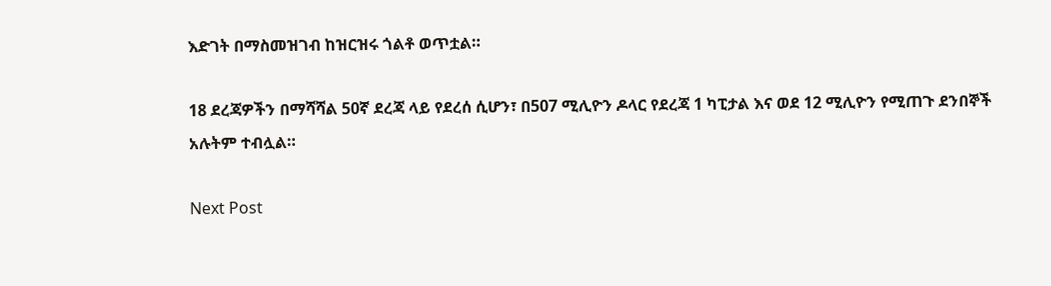እድገት በማስመዝገብ ከዝርዝሩ ጎልቶ ወጥቷል።

18 ደረጃዎችን በማሻሻል 50ኛ ደረጃ ላይ የደረሰ ሲሆን፣ በ507 ሚሊዮን ዶላር የደረጃ 1 ካፒታል እና ወደ 12 ሚሊዮን የሚጠጉ ደንበኞች አሉትም ተብሏል።

Next Post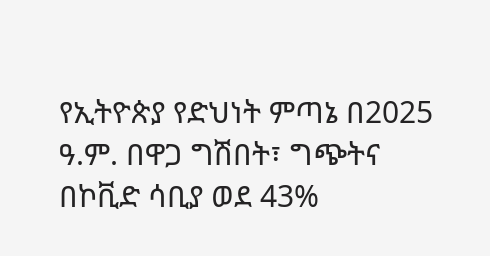የኢትዮጵያ የድህነት ምጣኔ በ2025 ዓ.ም. በዋጋ ግሽበት፣ ግጭትና በኮቪድ ሳቢያ ወደ 43%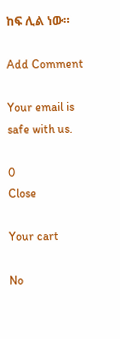ከፍ ሊል ነው።

Add Comment

Your email is safe with us.

0
Close

Your cart

No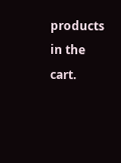products in the cart.